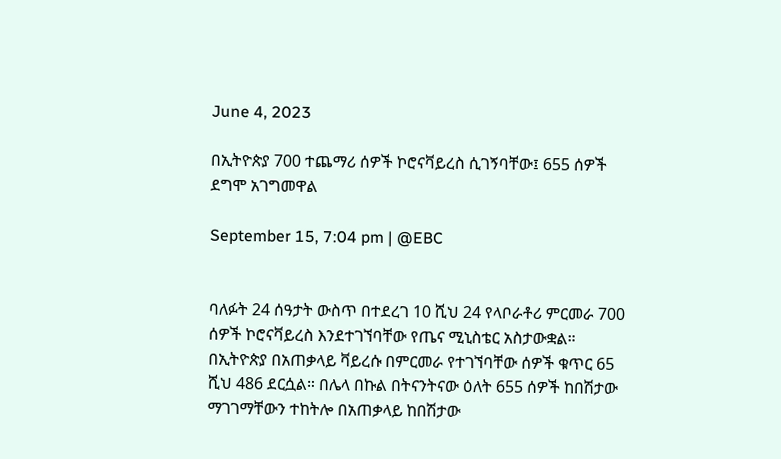June 4, 2023

በኢትዮጵያ 700 ተጨማሪ ሰዎች ኮሮናቫይረስ ሲገኝባቸው፤ 655 ሰዎች ደግሞ አገግመዋል

September 15, 7:04 pm | @EBC


ባለፉት 24 ሰዓታት ውስጥ በተደረገ 10 ሺህ 24 የላቦራቶሪ ምርመራ 700 ሰዎች ኮሮናቫይረስ እንደተገኘባቸው የጤና ሚኒስቴር አስታውቋል። በኢትዮጵያ በአጠቃላይ ቫይረሱ በምርመራ የተገኘባቸው ሰዎች ቁጥር 65 ሺህ 486 ደርሷል። በሌላ በኩል በትናንትናው ዕለት 655 ሰዎች ከበሽታው ማገገማቸውን ተከትሎ በአጠቃላይ ከበሽታው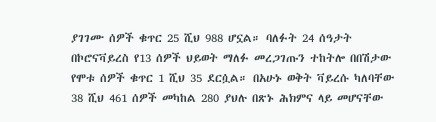ያገገሙ ሰዎች ቁጥር 25 ሺህ 988 ሆኗል። ባለፉት 24 ሰዓታት በኮሮናቫይረስ የ13 ሰዎች ህይወት ማለፉ መረጋገጡን ተከትሎ በበሽታው የሞቱ ሰዎች ቁጥር 1 ሺህ 35 ደርሷል። በአሁኑ ወቅት ቫይረሱ ካለባቸው 38 ሺህ 461 ሰዎች መካከል 280 ያህሉ በጽኑ ሕክምና ላይ መሆናቸው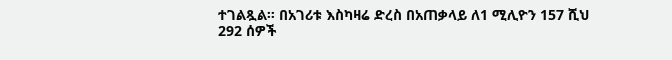ተገልጿል። በአገሪቱ እስካዛሬ ድረስ በአጠቃላይ ለ1 ሚሊዮን 157 ሺህ 292 ሰዎች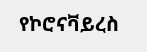የኮሮናቫይረስ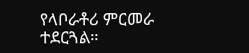የላቦራቶሪ ምርመራ ተደርጓል።